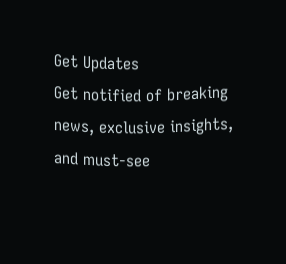Get Updates
Get notified of breaking news, exclusive insights, and must-see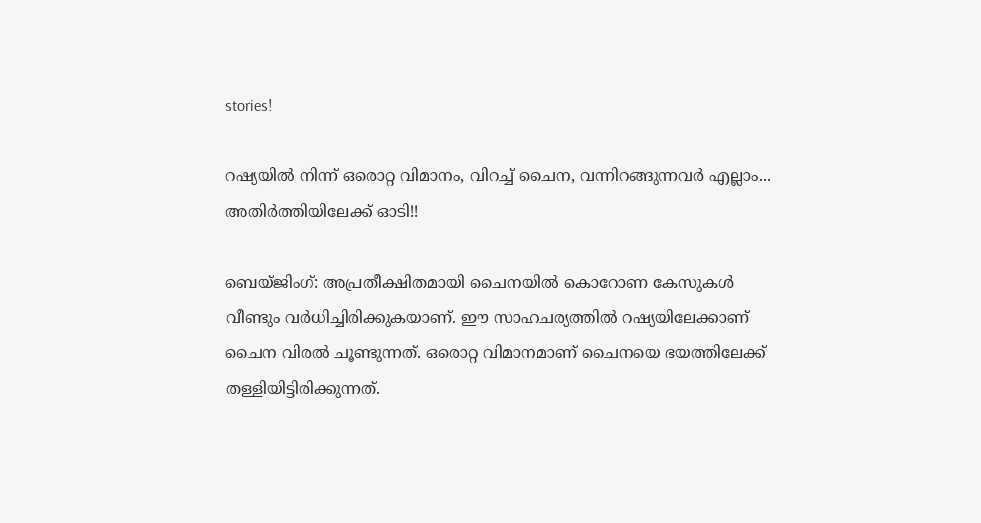stories!

റഷ്യയില്‍ നിന്ന് ഒരൊറ്റ വിമാനം, വിറച്ച് ചൈന, വന്നിറങ്ങുന്നവര്‍ എല്ലാം... അതിര്‍ത്തിയിലേക്ക് ഓടി!!

ബെയ്ജിംഗ്: അപ്രതീക്ഷിതമായി ചൈനയില്‍ കൊറോണ കേസുകള്‍ വീണ്ടും വര്‍ധിച്ചിരിക്കുകയാണ്. ഈ സാഹചര്യത്തില്‍ റഷ്യയിലേക്കാണ് ചൈന വിരല്‍ ചൂണ്ടുന്നത്. ഒരൊറ്റ വിമാനമാണ് ചൈനയെ ഭയത്തിലേക്ക് തള്ളിയിട്ടിരിക്കുന്നത്.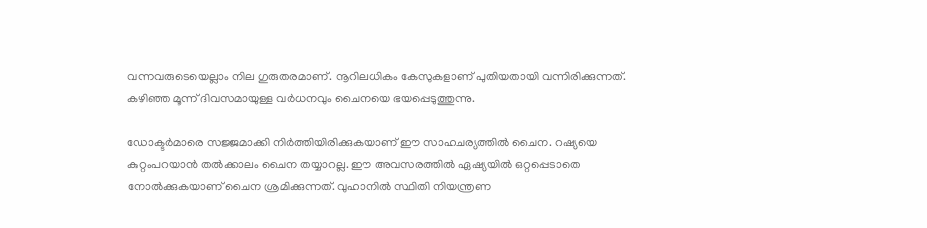വന്നവരുടെയെല്ലാം നില ഗുരുതരമാണ്. നൂറിലധികം കേസുകളാണ് പുതിയതായി വന്നിരിക്കുന്നത്. കഴിഞ്ഞ മൂന്ന് ദിവസമായുള്ള വര്‍ധനവും ചൈനയെ ഭയപ്പെടുത്തുന്നു.

ഡോക്ടര്‍മാരെ സജ്ജമാക്കി നിര്‍ത്തിയിരിക്കുകയാണ് ഈ സാഹചര്യത്തില്‍ ചൈന. റഷ്യയെ കുറ്റംപറയാന്‍ തല്‍ക്കാലം ചൈന തയ്യാറല്ല. ഈ അവസരത്തില്‍ ഏഷ്യയില്‍ ഒറ്റപ്പെടാതെ നോല്‍ക്കുകയാണ് ചൈന ശ്രമിക്കുന്നത്. വുഹാനില്‍ സ്ഥിതി നിയന്ത്രണ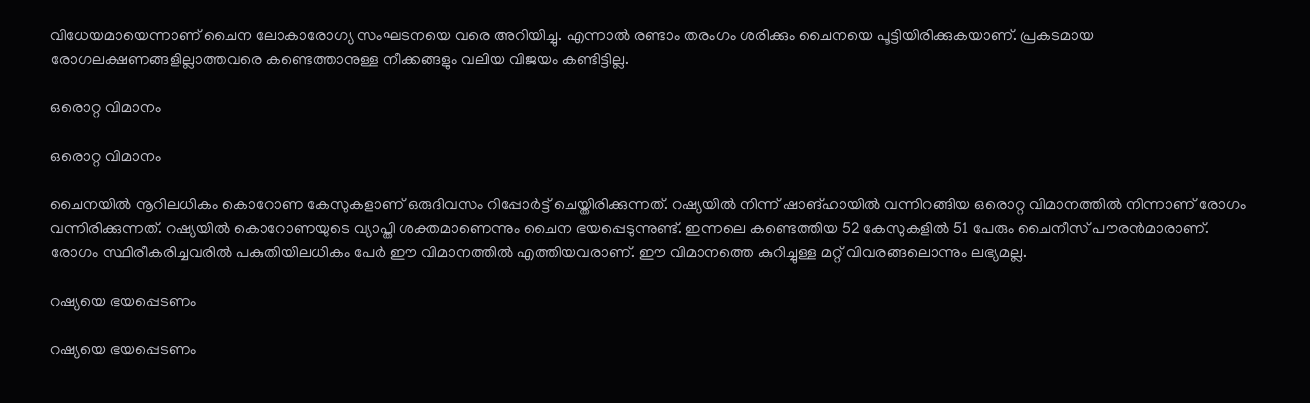വിധേയമായെന്നാണ് ചൈന ലോകാരോഗ്യ സംഘടനയെ വരെ അറിയിച്ചു. എന്നാല്‍ രണ്ടാം തരംഗം ശരിക്കും ചൈനയെ പൂട്ടിയിരിക്കുകയാണ്. പ്രകടമായ രോഗലക്ഷണങ്ങളില്ലാത്തവരെ കണ്ടെത്താനുള്ള നീക്കങ്ങളും വലിയ വിജയം കണ്ടിട്ടില്ല.

ഒരൊറ്റ വിമാനം

ഒരൊറ്റ വിമാനം

ചൈനയില്‍ നൂറിലധികം കൊറോണ കേസുകളാണ് ഒരുദിവസം റിപ്പോര്‍ട്ട് ചെയ്തിരിക്കുന്നത്. റഷ്യയില്‍ നിന്ന് ഷാങ്ഹായില്‍ വന്നിറങ്ങിയ ഒരൊറ്റ വിമാനത്തില്‍ നിന്നാണ് രോഗം വന്നിരിക്കുന്നത്. റഷ്യയില്‍ കൊറോണയുടെ വ്യാപ്തി ശക്തമാണെന്നും ചൈന ഭയപ്പെടുന്നുണ്ട്. ഇന്നലെ കണ്ടെത്തിയ 52 കേസുകളില്‍ 51 പേരും ചൈനീസ് പൗരന്‍മാരാണ്. രോഗം സ്ഥിരീകരിച്ചവരില്‍ പകുതിയിലധികം പേര്‍ ഈ വിമാനത്തില്‍ എത്തിയവരാണ്. ഈ വിമാനത്തെ കുറിച്ചുള്ള മറ്റ് വിവരങ്ങലൊന്നും ലഭ്യമല്ല.

റഷ്യയെ ഭയപ്പെടണം

റഷ്യയെ ഭയപ്പെടണം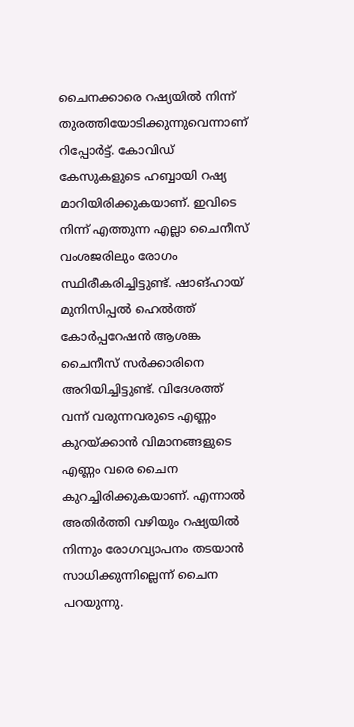ചൈനക്കാരെ റഷ്യയില്‍ നിന്ന് തുരത്തിയോടിക്കുന്നുവെന്നാണ് റിപ്പോര്‍ട്ട്. കോവിഡ് കേസുകളുടെ ഹബ്ബായി റഷ്യ മാറിയിരിക്കുകയാണ്. ഇവിടെ നിന്ന് എത്തുന്ന എല്ലാ ചൈനീസ് വംശജരിലും രോഗം സ്ഥിരീകരിച്ചിട്ടുണ്ട്. ഷാങ്ഹായ് മുനിസിപ്പല്‍ ഹെല്‍ത്ത് കോര്‍പ്പറേഷന്‍ ആശങ്ക ചൈനീസ് സര്‍ക്കാരിനെ അറിയിച്ചിട്ടുണ്ട്. വിദേശത്ത് വന്ന് വരുന്നവരുടെ എണ്ണം കുറയ്ക്കാന്‍ വിമാനങ്ങളുടെ എണ്ണം വരെ ചൈന കുറച്ചിരിക്കുകയാണ്. എന്നാല്‍ അതിര്‍ത്തി വഴിയും റഷ്യയില്‍ നിന്നും രോഗവ്യാപനം തടയാന്‍ സാധിക്കുന്നില്ലെന്ന് ചൈന പറയുന്നു.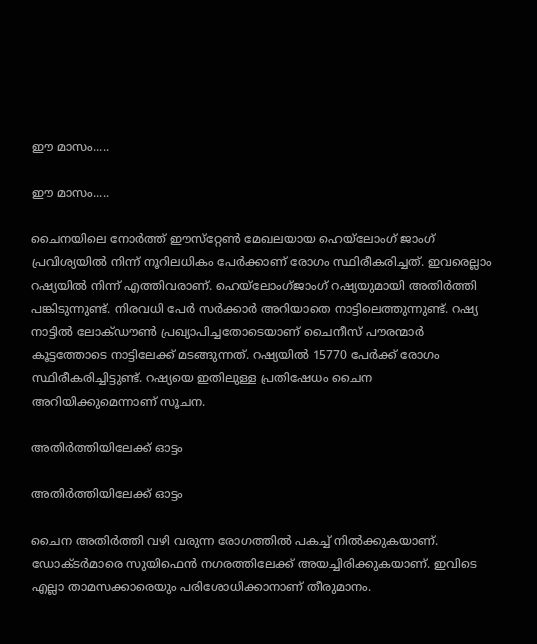ഈ മാസം.....

ഈ മാസം.....

ചൈനയിലെ നോര്‍ത്ത് ഈസ്‌റ്റേണ്‍ മേഖലയായ ഹെയ്‌ലോംഗ് ജാംഗ് പ്രവിശ്യയില്‍ നിന്ന് നൂറിലധികം പേര്‍ക്കാണ് രോഗം സ്ഥിരീകരിച്ചത്. ഇവരെല്ലാം റഷ്യയില്‍ നിന്ന് എത്തിവരാണ്. ഹെയ്‌ലോംഗ്ജാംഗ് റഷ്യയുമായി അതിര്‍ത്തി പങ്കിടുന്നുണ്ട്. നിരവധി പേര്‍ സര്‍ക്കാര്‍ അറിയാതെ നാട്ടിലെത്തുന്നുണ്ട്. റഷ്യ നാട്ടില്‍ ലോക്ഡൗണ്‍ പ്രഖ്യാപിച്ചതോടെയാണ് ചൈനീസ് പൗരന്മാര്‍ കൂട്ടത്തോടെ നാട്ടിലേക്ക് മടങ്ങുന്നത്. റഷ്യയില്‍ 15770 പേര്‍ക്ക് രോഗം സ്ഥിരീകരിച്ചിട്ടുണ്ട്. റഷ്യയെ ഇതിലുള്ള പ്രതിഷേധം ചൈന അറിയിക്കുമെന്നാണ് സൂചന.

അതിര്‍ത്തിയിലേക്ക് ഓട്ടം

അതിര്‍ത്തിയിലേക്ക് ഓട്ടം

ചൈന അതിര്‍ത്തി വഴി വരുന്ന രോഗത്തില്‍ പകച്ച് നില്‍ക്കുകയാണ്. ഡോക്ടര്‍മാരെ സുയിഫെന്‍ നഗരത്തിലേക്ക് അയച്ചിരിക്കുകയാണ്. ഇവിടെ എല്ലാ താമസക്കാരെയും പരിശോധിക്കാനാണ് തീരുമാനം.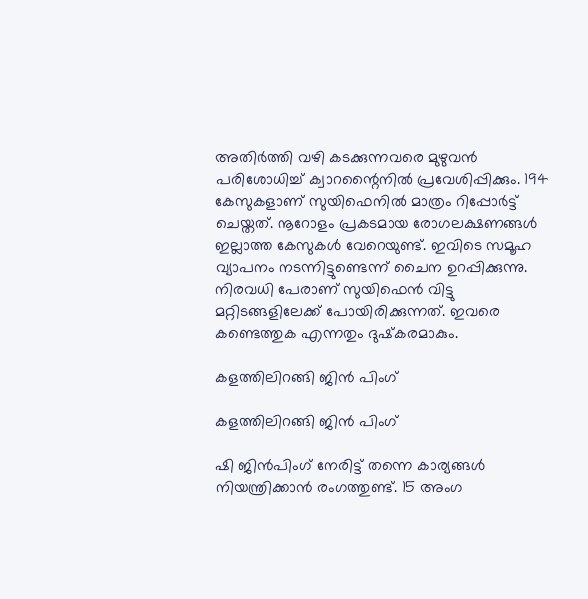അതിര്‍ത്തി വഴി കടക്കുന്നവരെ മുഴുവന്‍ പരിശോധിച്ച് ക്വാറന്റൈനില്‍ പ്രവേശിപ്പിക്കും. 194 കേസുകളാണ് സുയിഫെനില്‍ മാത്രം റിപ്പോര്‍ട്ട് ചെയ്തത്. നൂറോളം പ്രകടമായ രോഗലക്ഷണങ്ങള്‍ ഇല്ലാത്ത കേസുകള്‍ വേറെയുണ്ട്. ഇവിടെ സമൂഹ വ്യാപനം നടന്നിട്ടുണ്ടെന്ന് ചൈന ഉറപ്പിക്കുന്നു. നിരവധി പേരാണ് സുയിഫെന്‍ വിട്ടു മറ്റിടങ്ങളിലേക്ക് പോയിരിക്കുന്നത്. ഇവരെ കണ്ടെത്തുക എന്നതും ദുഷ്‌കരമാകും.

കളത്തിലിറങ്ങി ജിന്‍ പിംഗ്

കളത്തിലിറങ്ങി ജിന്‍ പിംഗ്

ഷി ജിന്‍പിംഗ് നേരിട്ട് തന്നെ കാര്യങ്ങള്‍ നിയന്ത്രിക്കാന്‍ രംഗത്തുണ്ട്. 15 അംഗ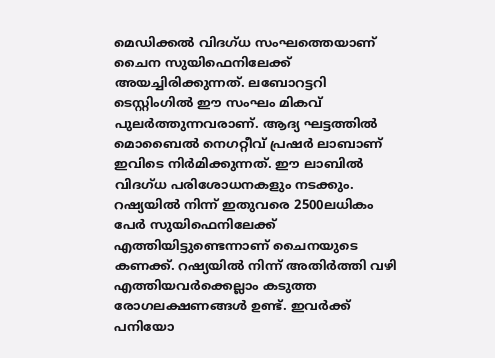മെഡിക്കല്‍ വിദഗ്ധ സംഘത്തെയാണ് ചൈന സുയിഫെനിലേക്ക് അയച്ചിരിക്കുന്നത്. ലബോറട്ടറി ടെസ്റ്റിംഗില്‍ ഈ സംഘം മികവ് പുലര്‍ത്തുന്നവരാണ്. ആദ്യ ഘട്ടത്തില്‍ മൊബൈല്‍ നെഗറ്റീവ് പ്രഷര്‍ ലാബാണ് ഇവിടെ നിര്‍മിക്കുന്നത്. ഈ ലാബില്‍ വിദഗ്ധ പരിശോധനകളും നടക്കും. റഷ്യയില്‍ നിന്ന് ഇതുവരെ 2500ലധികം പേര്‍ സുയിഫെനിലേക്ക് എത്തിയിട്ടുണ്ടെന്നാണ് ചൈനയുടെ കണക്ക്. റഷ്യയില്‍ നിന്ന് അതിര്‍ത്തി വഴി എത്തിയവര്‍ക്കെല്ലാം കടുത്ത രോഗലക്ഷണങ്ങള്‍ ഉണ്ട്. ഇവര്‍ക്ക് പനിയോ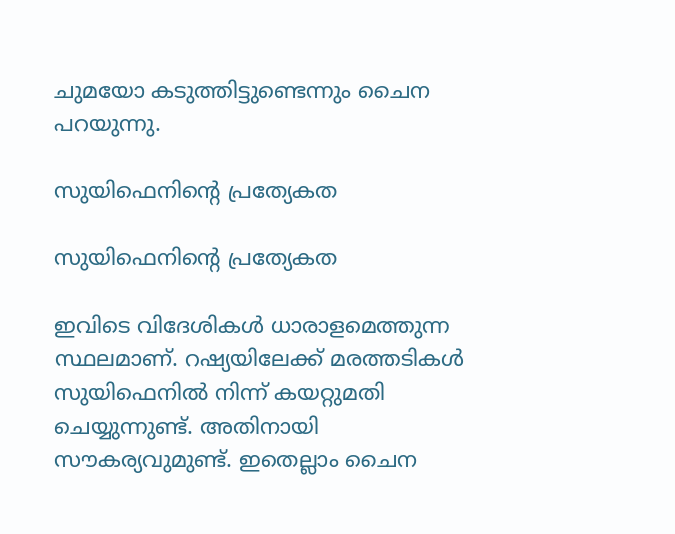ചുമയോ കടുത്തിട്ടുണ്ടെന്നും ചൈന പറയുന്നു.

സുയിഫെനിന്റെ പ്രത്യേകത

സുയിഫെനിന്റെ പ്രത്യേകത

ഇവിടെ വിദേശികള്‍ ധാരാളമെത്തുന്ന സ്ഥലമാണ്. റഷ്യയിലേക്ക് മരത്തടികള്‍ സുയിഫെനില്‍ നിന്ന് കയറ്റുമതി ചെയ്യുന്നുണ്ട്. അതിനായി സൗകര്യവുമുണ്ട്. ഇതെല്ലാം ചൈന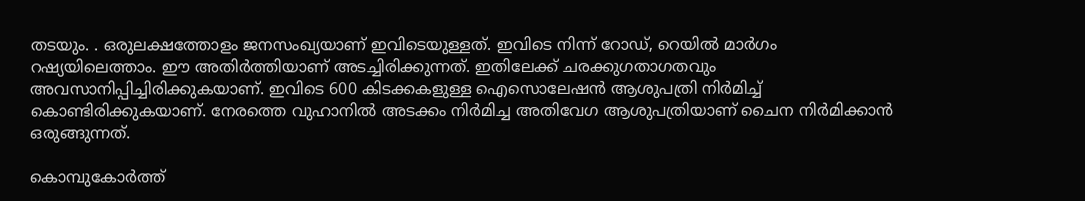തടയും. . ഒരുലക്ഷത്തോളം ജനസംഖ്യയാണ് ഇവിടെയുള്ളത്. ഇവിടെ നിന്ന് റോഡ്, റെയില്‍ മാര്‍ഗം റഷ്യയിലെത്താം. ഈ അതിര്‍ത്തിയാണ് അടച്ചിരിക്കുന്നത്. ഇതിലേക്ക് ചരക്കുഗതാഗതവും അവസാനിപ്പിച്ചിരിക്കുകയാണ്. ഇവിടെ 600 കിടക്കകളുള്ള ഐസൊലേഷന്‍ ആശുപത്രി നിര്‍മിച്ച് കൊണ്ടിരിക്കുകയാണ്. നേരത്തെ വുഹാനില്‍ അടക്കം നിര്‍മിച്ച അതിവേഗ ആശുപത്രിയാണ് ചൈന നിര്‍മിക്കാന്‍ ഒരുങ്ങുന്നത്.

കൊമ്പുകോര്‍ത്ത്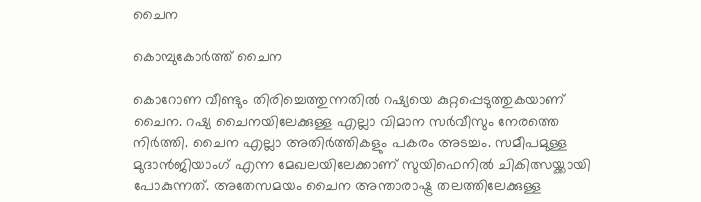ചൈന

കൊമ്പുകോര്‍ത്ത് ചൈന

കൊറോണ വീണ്ടും തിരിച്ചെത്തുന്നതില്‍ റഷ്യയെ കുറ്റപ്പെടുത്തുകയാണ് ചൈന. റഷ്യ ചൈനയിലേക്കുള്ള എല്ലാ വിമാന സര്‍വീസും നേരത്തെ നിര്‍ത്തി. ചൈന എല്ലാ അതിര്‍ത്തികളും പകരം അടച്ചം. സമീപമുള്ള മുദാന്‍ജിയാംഗ് എന്ന മേഖലയിലേക്കാണ് സുയിഫെനില്‍ ചികിത്സയ്ക്കായി പോകുന്നത്. അതേസമയം ചൈന അന്താരാഷ്ട്ര തലത്തിലേക്കുള്ള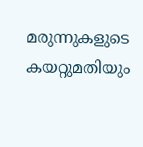മരുന്നുകളുടെ കയറ്റുമതിയും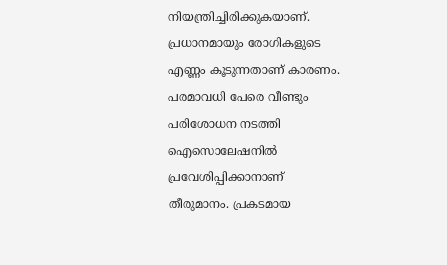നിയന്ത്രിച്ചിരിക്കുകയാണ്. പ്രധാനമായും രോഗികളുടെ എണ്ണം കൂടുന്നതാണ് കാരണം. പരമാവധി പേരെ വീണ്ടും പരിശോധന നടത്തി ഐസൊലേഷനില്‍ പ്രവേശിപ്പിക്കാനാണ് തീരുമാനം. പ്രകടമായ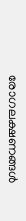രോഗലക്ഷണങ്ങള്‍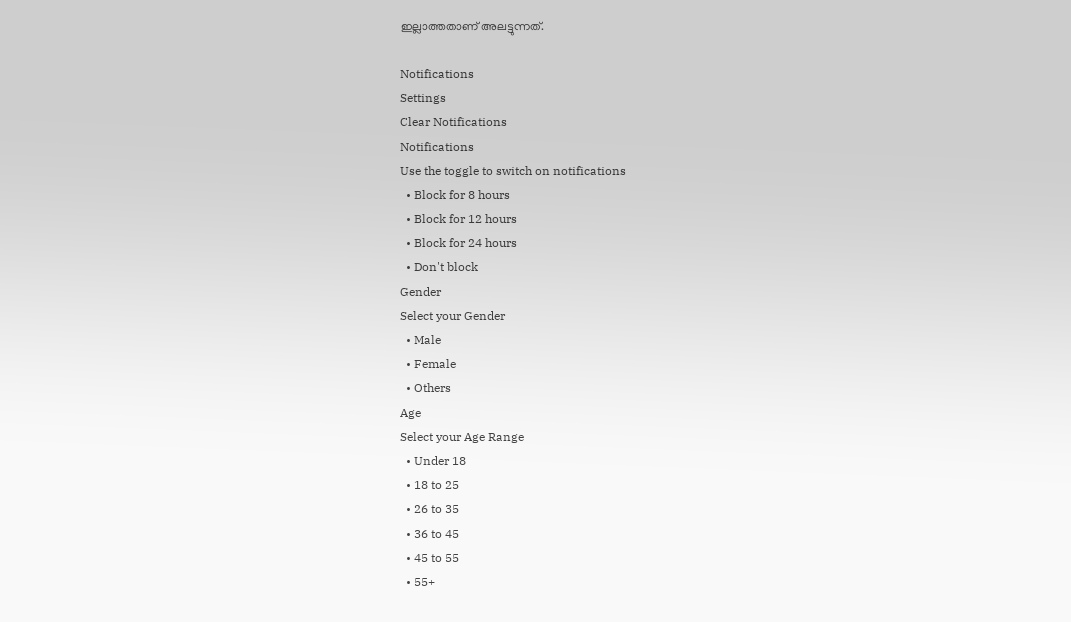ഇല്ലാത്തതാണ് അലട്ടുന്നത്.

Notifications
Settings
Clear Notifications
Notifications
Use the toggle to switch on notifications
  • Block for 8 hours
  • Block for 12 hours
  • Block for 24 hours
  • Don't block
Gender
Select your Gender
  • Male
  • Female
  • Others
Age
Select your Age Range
  • Under 18
  • 18 to 25
  • 26 to 35
  • 36 to 45
  • 45 to 55
  • 55+